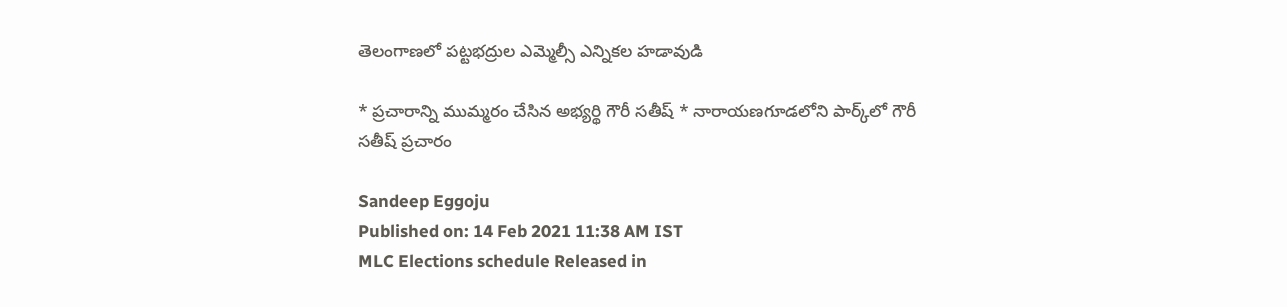తెలంగాణలో పట్టభద్రుల ఎమ్మెల్సీ ఎన్నికల హడావుడి

* ప్రచారాన్ని ముమ్మరం చేసిన అభ్యర్థి గౌరీ సతీష్‌ * నారాయణగూడలోని పార్క్‌లో గౌరీ సతీష్‌ ప్రచారం

Sandeep Eggoju
Published on: 14 Feb 2021 11:38 AM IST
MLC Elections schedule Released in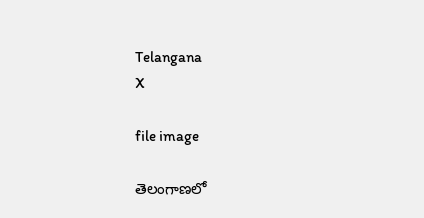Telangana
X

file image

తెలంగాణలో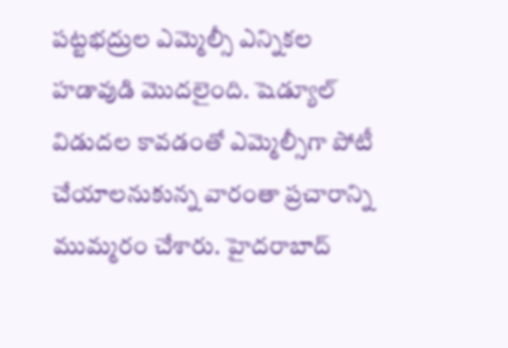పట్టభద్రుల ఎమ్మెల్సీ ఎన్నికల హడావుడి మొదలైంది. షెడ్యూల్‌ విడుదల కావడంతో ఎమ్మెల్సీగా పోటీ చేయాలనుకున్న వారంతా ప్రచారాన్ని ముమ్మరం చేశారు. హైదరాబాద్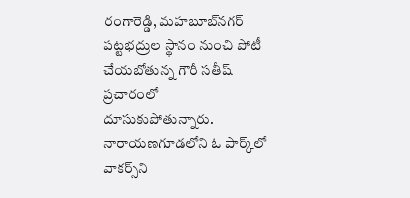రంగారెడ్డి, మహబూబ్‌నగర్ పట్టభద్రుల స్థానం నుంచి పోటీ చేయబోతున్న గౌరీ సతీష్ ప్రచారంలో దూసుకుపోతున్నారు. నారాయణగూడలోని ఓ పార్క్‌లో వాకర్స్‌ని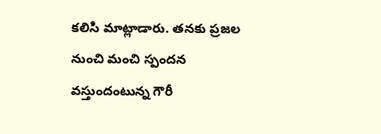కలిసి మాట్లాడారు. తనకు ప్రజల నుంచి మంచి స్పందన వస్తుందంటున్న గౌరీ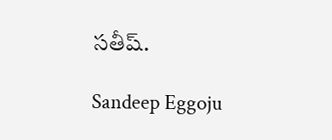సతీష్‌.

Sandeep Eggoju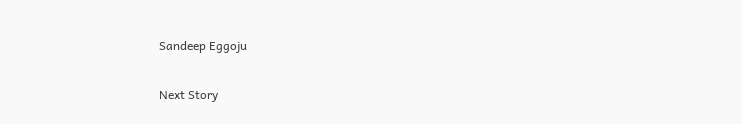Sandeep Eggoju

Next Story